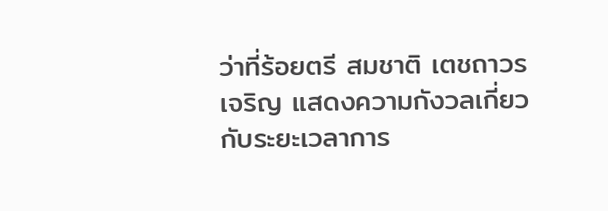ว่าที่ร้อยตรี สมชาติ เตชถาวรเจริญ แสดงความกังวลเกี่ยวกับระยะเวลาการ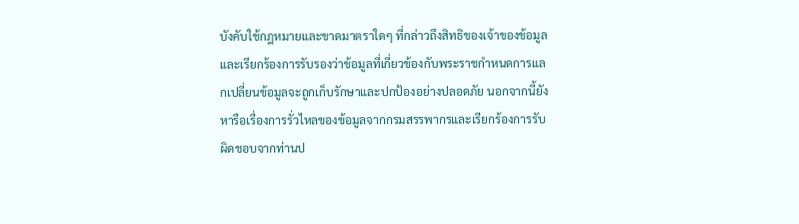บังคับใช้กฎหมายและขาดมาตราใดๆ ที่กล่าวถึงสิทธิของเจ้าของข้อมูล และเรียกร้องการรับรองว่าข้อมูลที่เกี่ยวข้องกับพระราชกำหนดการแลกเปลี่ยนข้อมูลจะถูกเก็บรักษาและปกป้องอย่างปลอดภัย นอกจากนี้ยังหารือเรื่องการรั่วไหลของข้อมูลจากกรมสรรพากรและเรียกร้องการรับผิดชอบจากท่านป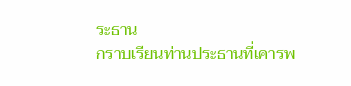ระธาน
กราบเรียนท่านประธานที่เคารพ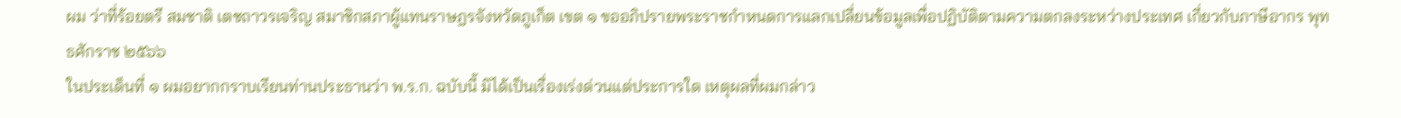ผม ว่าที่ร้อยตรี สมชาติ เตชถาวรเจริญ สมาชิกสภาผู้แทนราษฎรจังหวัดภูเก็ต เขต ๑ ขออภิปรายพระราชกำหนดการแลกเปลี่ยนข้อมูลเพื่อปฏิบัติตามความตกลงระหว่างประเทศ เกี่ยวกับภาษีอากร พุทธศักราช ๒๕๖๖
ในประเด็นที่ ๑ ผมอยากกราบเรียนท่านประธานว่า พ.ร.ก. ฉบับนี้ มิได้เป็นเรื่องเร่งด่วนแต่ประการใด เหตุผลที่ผมกล่าว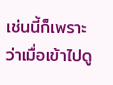เช่นนี้ก็เพราะว่าเมื่อเข้าไปดู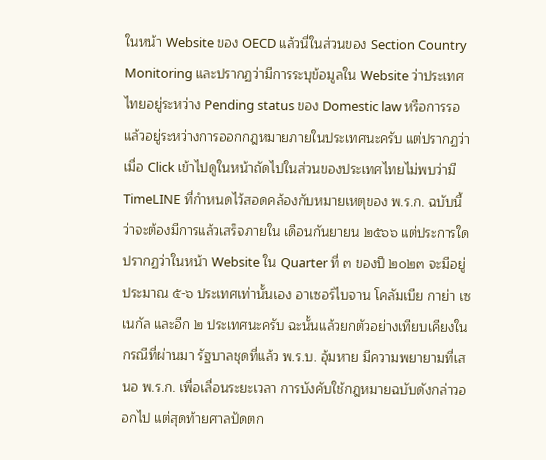ในหน้า Website ของ OECD แล้วนี่ในส่วนของ Section Country Monitoring และปรากฏว่ามีการระบุข้อมูลใน Website ว่าประเทศไทยอยู่ระหว่าง Pending status ของ Domestic law หรือการรอแล้วอยู่ระหว่างการออกกฎหมายภายในประเทศนะครับ แต่ปรากฏว่าเมื่อ Click เข้าไปดูในหน้าถัดไปในส่วนของประเทศไทยไม่พบว่ามี TimeLINE ที่กำหนดไว้สอดคล้องกับหมายเหตุของ พ.ร.ก. ฉบับนี้ว่าจะต้องมีการแล้วเสร็จภายใน เดือนกันยายน ๒๕๖๖ แต่ประการใด ปรากฏว่าในหน้า Website ใน Quarter ที่ ๓ ของปี ๒๐๒๓ จะมีอยู่ประมาณ ๕-๖ ประเทศเท่านั้นเอง อาเซอร์ไบจาน โคลัมเบีย กาย่า เซเนกัล และอีก ๒ ประเทศนะครับ ฉะนั้นแล้วยกตัวอย่างเทียบเคียงในกรณีที่ผ่านมา รัฐบาลชุดที่แล้ว พ.ร.บ. อุ้มหาย มีความพยายามที่เสนอ พ.ร.ก. เพื่อเลื่อนระยะเวลา การบังคับใช้กฎหมายฉบับดังกล่าวออกไป แต่สุดท้ายศาลปัดตก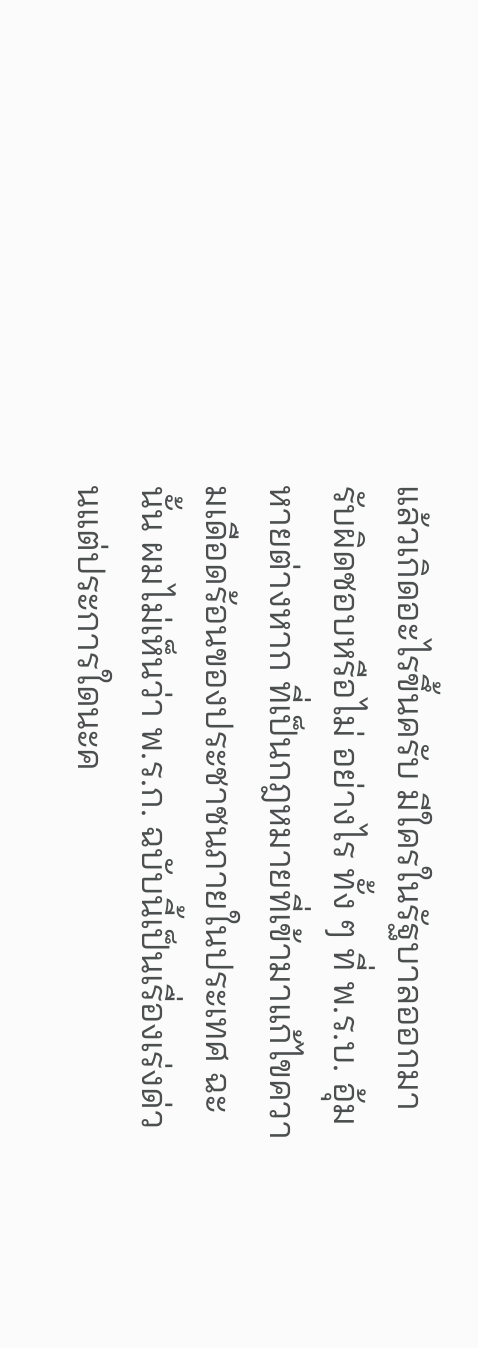แล้วเกิดอะไรขึ้นครับ มีใครในรัฐบาลออกมารับผิดชอบหรือไม่ อย่างไร ทั้ง ๆ ที่ พ.ร.บ. อุ้มหายต่างหาก ที่เป็นกฎหมายที่เข้ามาแก้ไขความเดือดร้อนของประชาชนภายในประเทศ ฉะนั้น ผมไม่เห็นว่า พ.ร.ก. ฉบับนี้เป็นเรื่องเร่งด่วนแต่ประการใดนะค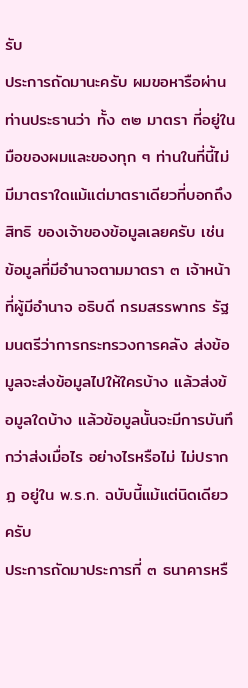รับ
ประการถัดมานะครับ ผมขอหารือผ่านท่านประธานว่า ทั้ง ๓๒ มาตรา ที่อยู่ในมือของผมและของทุก ๆ ท่านในที่นี้ไม่มีมาตราใดแม้แต่มาตราเดียวที่บอกถึงสิทธิ ของเจ้าของข้อมูลเลยครับ เช่น ข้อมูลที่มีอำนาจตามมาตรา ๓ เจ้าหน้าที่ผู้มีอำนาจ อธิบดี กรมสรรพากร รัฐมนตรีว่าการกระทรวงการคลัง ส่งข้อมูลจะส่งข้อมูลไปให้ใครบ้าง แล้วส่งข้อมูลใดบ้าง แล้วข้อมูลนั้นจะมีการบันทึกว่าส่งเมื่อไร อย่างไรหรือไม่ ไม่ปรากฏ อยู่ใน พ.ร.ก. ฉบับนี้แม้แต่นิดเดียวครับ
ประการถัดมาประการที่ ๓ ธนาคารหรื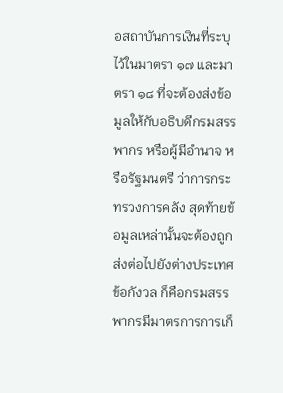อสถาบันการเงินที่ระบุไว้ในมาตรา ๑๗ และมาตรา ๑๘ ที่จะต้องส่งข้อมูลให้กับอธิบดีกรมสรรพากร หรือผู้มีอำนาจ หรือรัฐมนตรี ว่าการกระทรวงการคลัง สุดท้ายข้อมูลเหล่านั้นจะต้องถูกส่งต่อไปยังต่างประเทศ ข้อกังวล ก็คือกรมสรรพากรมีมาตรการการเก็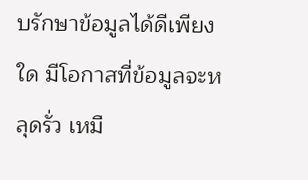บรักษาข้อมูลได้ดีเพียงใด มีโอกาสที่ข้อมูลจะหลุดรั่ว เหมื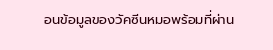อนข้อมูลของวัคซีนหมอพร้อมที่ผ่าน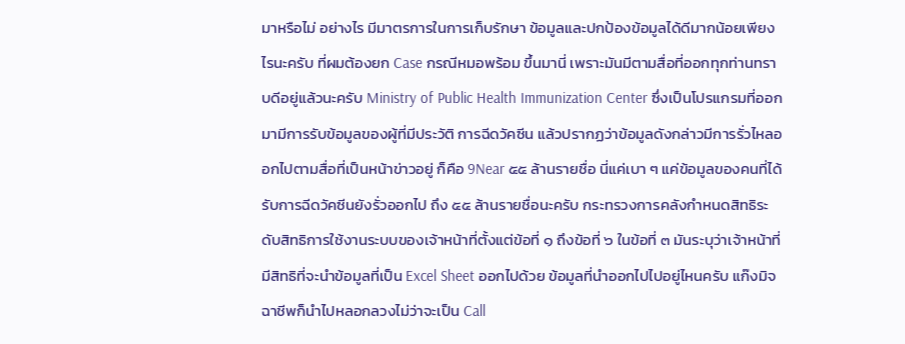มาหรือไม่ อย่างไร มีมาตรการในการเก็บรักษา ข้อมูลและปกป้องข้อมูลได้ดีมากน้อยเพียงไรนะครับ ที่ผมต้องยก Case กรณีหมอพร้อม ขึ้นมานี่ เพราะมันมีตามสื่อที่ออกทุกท่านทราบดีอยู่แล้วนะครับ Ministry of Public Health Immunization Center ซึ่งเป็นโปรแกรมที่ออกมามีการรับข้อมูลของผู้ที่มีประวัติ การฉีดวัคซีน แล้วปรากฏว่าข้อมูลดังกล่าวมีการรั่วไหลออกไปตามสื่อที่เป็นหน้าข่าวอยู่ ก็คือ 9Near ๕๕ ล้านรายชื่อ นี่แค่เบา ๆ แค่ข้อมูลของคนที่ได้รับการฉีดวัคซีนยังรั่วออกไป ถึง ๕๕ ล้านรายชื่อนะครับ กระทรวงการคลังกำหนดสิทธิระดับสิทธิการใช้งานระบบของเจ้าหน้าที่ตั้งแต่ข้อที่ ๑ ถึงข้อที่ ๖ ในข้อที่ ๓ มันระบุว่าเจ้าหน้าที่มีสิทธิที่จะนำข้อมูลที่เป็น Excel Sheet ออกไปด้วย ข้อมูลที่นำออกไปไปอยู่ไหนครับ แก๊งมิจฉาชีพก็นำไปหลอกลวงไม่ว่าจะเป็น Call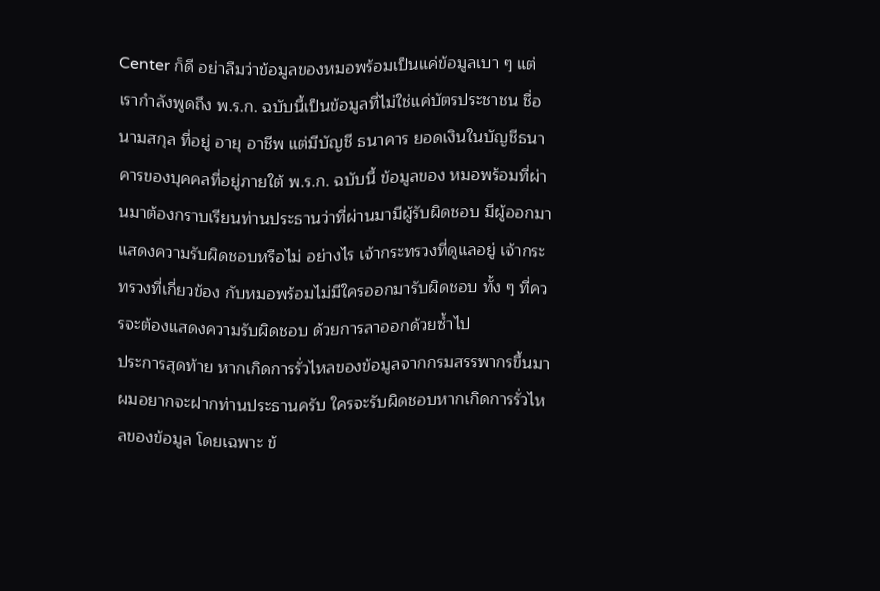Center ก็ดี อย่าลืมว่าข้อมูลของหมอพร้อมเป็นแค่ข้อมูลเบา ๆ แต่เรากำลังพูดถึง พ.ร.ก. ฉบับนี้เป็นข้อมูลที่ไม่ใช่แค่บัตรประชาชน ชื่อ นามสกุล ที่อยู่ อายุ อาชีพ แต่มีบัญชี ธนาคาร ยอดเงินในบัญชีธนาคารของบุคคลที่อยู่ภายใต้ พ.ร.ก. ฉบับนี้ ข้อมูลของ หมอพร้อมที่ผ่านมาต้องกราบเรียนท่านประธานว่าที่ผ่านมามีผู้รับผิดชอบ มีผู้ออกมา แสดงความรับผิดชอบหรือไม่ อย่างไร เจ้ากระทรวงที่ดูแลอยู่ เจ้ากระทรวงที่เกี่ยวข้อง กับหมอพร้อมไม่มีใครออกมารับผิดชอบ ทั้ง ๆ ที่ควรจะต้องแสดงความรับผิดชอบ ด้วยการลาออกด้วยซ้ำไป
ประการสุดท้าย หากเกิดการรั่วไหลของข้อมูลจากกรมสรรพากรขึ้นมา ผมอยากจะฝากท่านประธานครับ ใครจะรับผิดชอบหากเกิดการรั่วไหลของข้อมูล โดยเฉพาะ ข้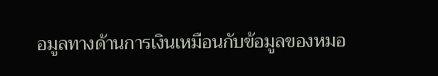อมูลทางด้านการเงินเหมือนกับข้อมูลของหมอ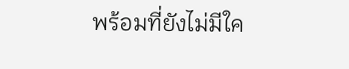พร้อมที่ยังไม่มีใค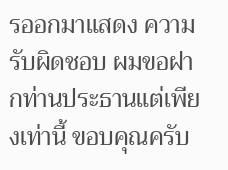รออกมาแสดง ความรับผิดชอบ ผมขอฝากท่านประธานแต่เพียงเท่านี้ ขอบคุณครับ